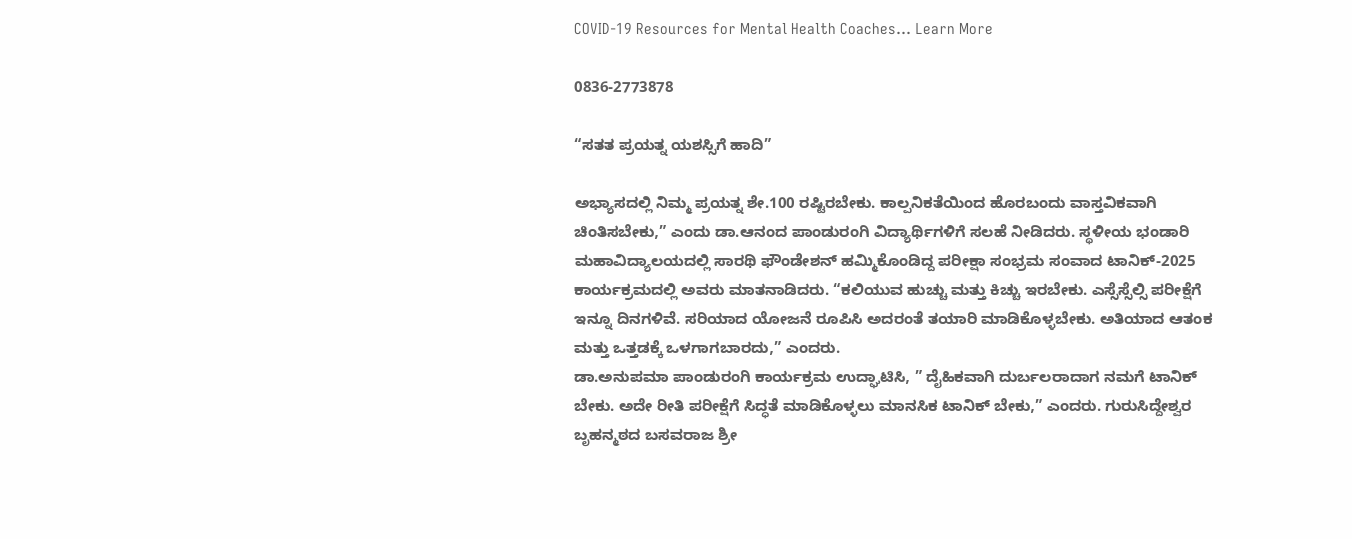COVID-19 Resources for Mental Health Coaches... Learn More

0836-2773878

“ಸತತ ಪ್ರಯತ್ನ ಯಶಸ್ಸಿಗೆ ಹಾದಿ”

ಅಭ್ಯಾಸದಲ್ಲಿ ನಿಮ್ಮ ಪ್ರಯತ್ನ ಶೇ.100 ರಷ್ಟಿರಬೇಕು. ಕಾಲ್ಪನಿಕತೆಯಿಂದ ಹೊರಬಂದು ವಾಸ್ತವಿಕವಾಗಿ ಚಿಂತಿಸಬೇಕು,” ಎಂದು ಡಾ.ಆನಂದ ಪಾಂಡುರಂಗಿ ವಿದ್ಯಾರ್ಥಿಗಳಿಗೆ ಸಲಹೆ ನೀಡಿದರು. ಸ್ಥಳೀಯ ಭಂಡಾರಿ ಮಹಾವಿದ್ಯಾಲಯದಲ್ಲಿ ಸಾರಥಿ ಫೌಂಡೇಶನ್ ಹಮ್ಮಿಕೊಂಡಿದ್ದ ಪರೀಕ್ಷಾ ಸಂಭ್ರಮ ಸಂವಾದ ಟಾನಿಕ್-2025 ಕಾರ್ಯಕ್ರಮದಲ್ಲಿ ಅವರು ಮಾತನಾಡಿದರು. “ಕಲಿಯುವ ಹುಚ್ಚು ಮತ್ತು ಕಿಚ್ಚು ಇರಬೇಕು. ಎಸ್ಸೆಸ್ಸೆಲ್ಸಿ ಪರೀಕ್ಷೆಗೆ ಇನ್ನೂ ದಿನಗಳಿವೆ. ಸರಿಯಾದ ಯೋಜನೆ ರೂಪಿಸಿ ಅದರಂತೆ ತಯಾರಿ ಮಾಡಿಕೊಳ್ಳಬೇಕು. ಅತಿಯಾದ ಆತಂಕ ಮತ್ತು ಒತ್ತಡಕ್ಕೆ ಒಳಗಾಗಬಾರದು,” ಎಂದರು.
ಡಾ.ಅನುಪಮಾ ಪಾಂಡುರಂಗಿ ಕಾರ್ಯಕ್ರಮ ಉದ್ಘಾಟಿಸಿ, ” ದೈಹಿಕವಾಗಿ ದುರ್ಬಲರಾದಾಗ ನಮಗೆ ಟಾನಿಕ್ ಬೇಕು. ಅದೇ ರೀತಿ ಪರೀಕ್ಷೆಗೆ ಸಿದ್ಧತೆ ಮಾಡಿಕೊಳ್ಳಲು ಮಾನಸಿಕ ಟಾನಿಕ್ ಬೇಕು,” ಎಂದರು. ಗುರುಸಿದ್ದೇಶ್ವರ ಬೃಹನ್ಮಠದ ಬಸವರಾಜ ಶ್ರೀ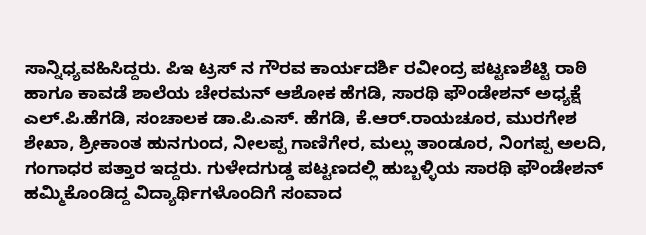ಸಾನ್ನಿಧ್ಯವಹಿಸಿದ್ದರು. ಪಿಇ ಟ್ರಸ್ ನ ಗೌರವ ಕಾರ್ಯದರ್ಶಿ ರವೀಂದ್ರ ಪಟ್ಟಣಶೆಟ್ಟಿ ರಾಠಿ ಹಾಗೂ ಕಾವಡೆ ಶಾಲೆಯ ಚೇರಮನ್ ಆಶೋಕ ಹೆಗಡಿ, ಸಾರಥಿ ಫೌಂಡೇಶನ್ ಅಧ್ಯಕ್ಷೆ ಎಲ್.ಪಿ.ಹೆಗಡಿ, ಸಂಚಾಲಕ ಡಾ.ಪಿ.ಎಸ್. ಹೆಗಡಿ, ಕೆ.ಆರ್.ರಾಯಚೂರ, ಮುರಗೇಶ ಶೇಖಾ, ಶ್ರೀಕಾಂತ ಹುನಗುಂದ, ನೀಲಪ್ಪ ಗಾಣಿಗೇರ, ಮಲ್ಲು ತಾಂಡೂರ, ನಿಂಗಪ್ಪ ಅಲದಿ, ಗಂಗಾಧರ ಪತ್ತಾರ ಇದ್ದರು. ಗುಳೇದಗುಡ್ಡ ಪಟ್ಟಣದಲ್ಲಿ ಹುಬ್ಬಳ್ಳಿಯ ಸಾರಥಿ ಫೌಂಡೇಶನ್ ಹಮ್ಮಿಕೊಂಡಿದ್ದ ವಿದ್ಯಾರ್ಥಿಗಳೊಂದಿಗೆ ಸಂವಾದ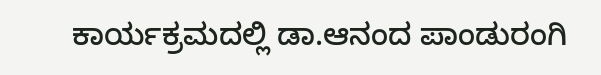ಕಾರ್ಯಕ್ರಮದಲ್ಲಿ ಡಾ.ಆನಂದ ಪಾಂಡುರಂಗಿ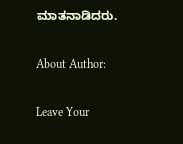ಮಾತನಾಡಿದರು.

About Author:

Leave Your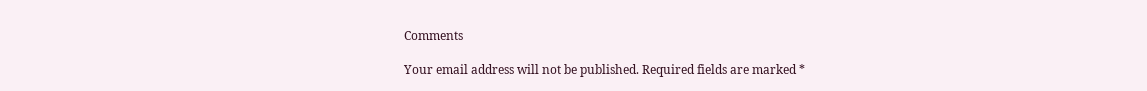Comments

Your email address will not be published. Required fields are marked *